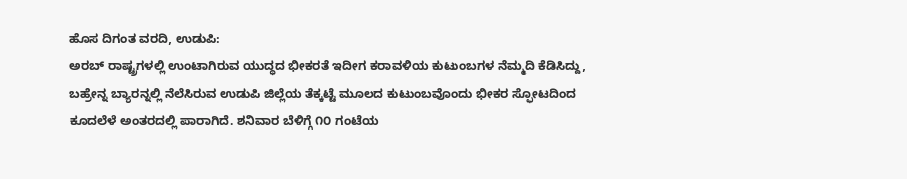ಹೊಸ ದಿಗಂತ ವರದಿ, ಉಡುಪಿ:
ಅರಬ್ ರಾಷ್ಟ್ರಗಳಲ್ಲಿ ಉಂಟಾಗಿರುವ ಯುದ್ಧದ ಭೀಕರತೆ ಇದೀಗ ಕರಾವಳಿಯ ಕುಟುಂಬಗಳ ನೆಮ್ಮದಿ ಕೆಡಿಸಿದ್ದು, ಬಹ್ರೇನ್ನ ಬ್ಯಾರನ್ನಲ್ಲಿ ನೆಲೆಸಿರುವ ಉಡುಪಿ ಜಿಲ್ಲೆಯ ತೆಕ್ಕಟ್ಟೆ ಮೂಲದ ಕುಟುಂಬವೊಂದು ಭೀಕರ ಸ್ಫೋಟದಿಂದ ಕೂದಲೆಳೆ ಅಂತರದಲ್ಲಿ ಪಾರಾಗಿದೆ. ಶನಿವಾರ ಬೆಳಿಗ್ಗೆ ೧೦ ಗಂಟೆಯ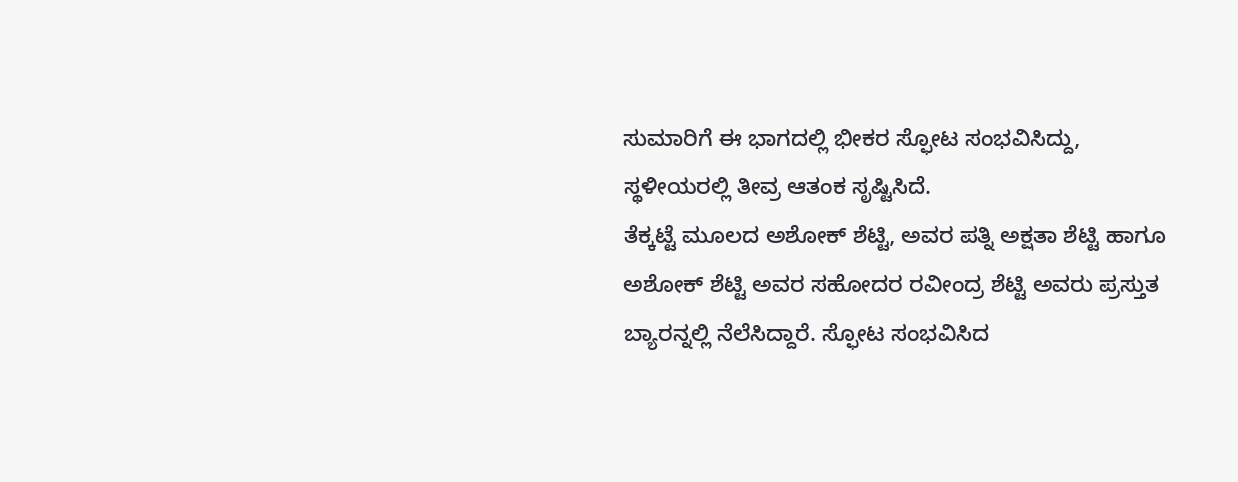ಸುಮಾರಿಗೆ ಈ ಭಾಗದಲ್ಲಿ ಭೀಕರ ಸ್ಫೋಟ ಸಂಭವಿಸಿದ್ದು, ಸ್ಥಳೀಯರಲ್ಲಿ ತೀವ್ರ ಆತಂಕ ಸೃಷ್ಟಿಸಿದೆ.
ತೆಕ್ಕಟ್ಟೆ ಮೂಲದ ಅಶೋಕ್ ಶೆಟ್ಟಿ, ಅವರ ಪತ್ನಿ ಅಕ್ಷತಾ ಶೆಟ್ಟಿ ಹಾಗೂ ಅಶೋಕ್ ಶೆಟ್ಟಿ ಅವರ ಸಹೋದರ ರವೀಂದ್ರ ಶೆಟ್ಟಿ ಅವರು ಪ್ರಸ್ತುತ ಬ್ಯಾರನ್ನಲ್ಲಿ ನೆಲೆಸಿದ್ದಾರೆ. ಸ್ಫೋಟ ಸಂಭವಿಸಿದ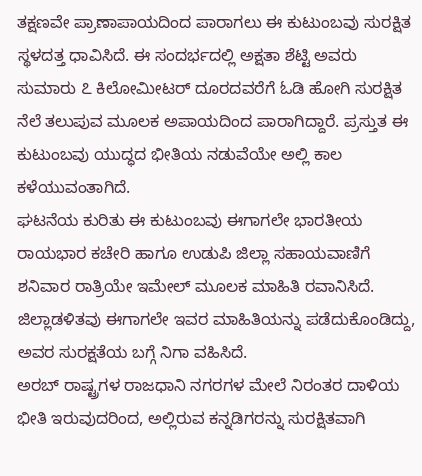ತಕ್ಷಣವೇ ಪ್ರಾಣಾಪಾಯದಿಂದ ಪಾರಾಗಲು ಈ ಕುಟುಂಬವು ಸುರಕ್ಷಿತ ಸ್ಥಳದತ್ತ ಧಾವಿಸಿದೆ. ಈ ಸಂದರ್ಭದಲ್ಲಿ ಅಕ್ಷತಾ ಶೆಟ್ಟಿ ಅವರು ಸುಮಾರು ೭ ಕಿಲೋಮೀಟರ್ ದೂರದವರೆಗೆ ಓಡಿ ಹೋಗಿ ಸುರಕ್ಷಿತ ನೆಲೆ ತಲುಪುವ ಮೂಲಕ ಅಪಾಯದಿಂದ ಪಾರಾಗಿದ್ದಾರೆ. ಪ್ರಸ್ತುತ ಈ ಕುಟುಂಬವು ಯುದ್ಧದ ಭೀತಿಯ ನಡುವೆಯೇ ಅಲ್ಲಿ ಕಾಲ ಕಳೆಯುವಂತಾಗಿದೆ.
ಘಟನೆಯ ಕುರಿತು ಈ ಕುಟುಂಬವು ಈಗಾಗಲೇ ಭಾರತೀಯ ರಾಯಭಾರ ಕಚೇರಿ ಹಾಗೂ ಉಡುಪಿ ಜಿಲ್ಲಾ ಸಹಾಯವಾಣಿಗೆ ಶನಿವಾರ ರಾತ್ರಿಯೇ ಇಮೇಲ್ ಮೂಲಕ ಮಾಹಿತಿ ರವಾನಿಸಿದೆ. ಜಿಲ್ಲಾಡಳಿತವು ಈಗಾಗಲೇ ಇವರ ಮಾಹಿತಿಯನ್ನು ಪಡೆದುಕೊಂಡಿದ್ದು, ಅವರ ಸುರಕ್ಷತೆಯ ಬಗ್ಗೆ ನಿಗಾ ವಹಿಸಿದೆ.
ಅರಬ್ ರಾಷ್ಟ್ರಗಳ ರಾಜಧಾನಿ ನಗರಗಳ ಮೇಲೆ ನಿರಂತರ ದಾಳಿಯ ಭೀತಿ ಇರುವುದರಿಂದ, ಅಲ್ಲಿರುವ ಕನ್ನಡಿಗರನ್ನು ಸುರಕ್ಷಿತವಾಗಿ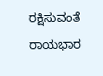ರಕ್ಷಿಸುವಂತೆ ರಾಯಭಾರ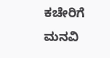ಕಚೇರಿಗೆ ಮನವಿ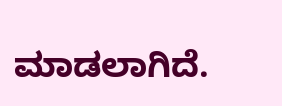ಮಾಡಲಾಗಿದೆ.